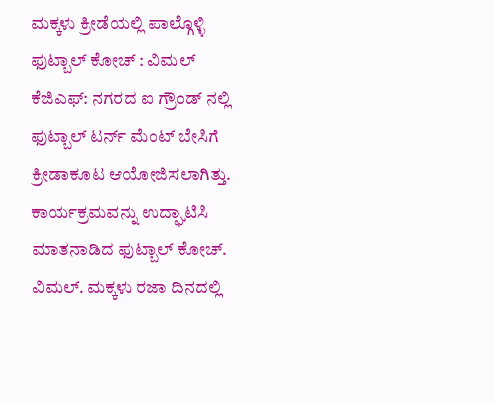ಮಕ್ಕಳು ಕ್ರೀಡೆಯಲ್ಲಿ ಪಾಲ್ಗೊಳ್ಳಿ ಫುಟ್ಬಾಲ್ ಕೋಚ್ : ವಿಮಲ್
ಕೆಜಿಎಫ್: ನಗರದ ಐ ಗ್ರೌಂಡ್ ನಲ್ಲಿ ಫುಟ್ಬಾಲ್ ಟರ್ನ್ ಮೆಂಟ್ ಬೇಸಿಗೆ ಕ್ರೀಡಾಕೂಟ ಆಯೋಜಿಸಲಾಗಿತ್ತು. ಕಾರ್ಯಕ್ರಮವನ್ನು ಉದ್ಘಾಟಿಸಿ ಮಾತನಾಡಿದ ಫುಟ್ಬಾಲ್ ಕೋಚ್. ವಿಮಲ್. ಮಕ್ಕಳು ರಜಾ ದಿನದಲ್ಲಿ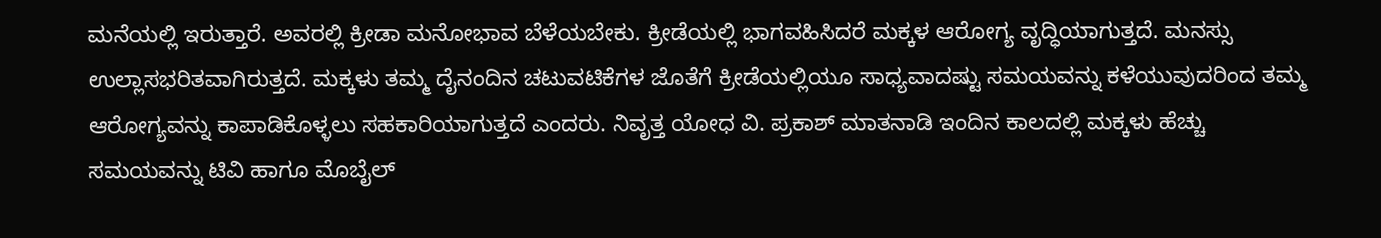ಮನೆಯಲ್ಲಿ ಇರುತ್ತಾರೆ. ಅವರಲ್ಲಿ ಕ್ರೀಡಾ ಮನೋಭಾವ ಬೆಳೆಯಬೇಕು. ಕ್ರೀಡೆಯಲ್ಲಿ ಭಾಗವಹಿಸಿದರೆ ಮಕ್ಕಳ ಆರೋಗ್ಯ ವೃದ್ಧಿಯಾಗುತ್ತದೆ. ಮನಸ್ಸು ಉಲ್ಲಾಸಭರಿತವಾಗಿರುತ್ತದೆ. ಮಕ್ಕಳು ತಮ್ಮ ದೈನಂದಿನ ಚಟುವಟಿಕೆಗಳ ಜೊತೆಗೆ ಕ್ರೀಡೆಯಲ್ಲಿಯೂ ಸಾಧ್ಯವಾದಷ್ಟು ಸಮಯವನ್ನು ಕಳೆಯುವುದರಿಂದ ತಮ್ಮ ಆರೋಗ್ಯವನ್ನು ಕಾಪಾಡಿಕೊಳ್ಳಲು ಸಹಕಾರಿಯಾಗುತ್ತದೆ ಎಂದರು. ನಿವೃತ್ತ ಯೋಧ ವಿ. ಪ್ರಕಾಶ್ ಮಾತನಾಡಿ ಇಂದಿನ ಕಾಲದಲ್ಲಿ ಮಕ್ಕಳು ಹೆಚ್ಚು ಸಮಯವನ್ನು ಟಿವಿ ಹಾಗೂ ಮೊಬೈಲ್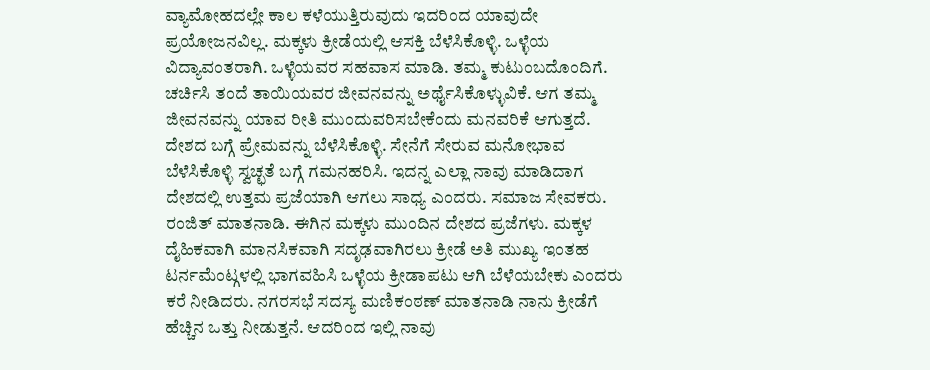ವ್ಯಾಮೋಹದಲ್ಲೇ ಕಾಲ ಕಳೆಯುತ್ತಿರುವುದು ಇದರಿಂದ ಯಾವುದೇ ಪ್ರಯೋಜನವಿಲ್ಲ. ಮಕ್ಕಳು ಕ್ರೀಡೆಯಲ್ಲಿ ಆಸಕ್ತಿ ಬೆಳೆಸಿಕೊಳ್ಳಿ. ಒಳ್ಳೆಯ ವಿದ್ಯಾವಂತರಾಗಿ. ಒಳ್ಳೆಯವರ ಸಹವಾಸ ಮಾಡಿ. ತಮ್ಮ ಕುಟುಂಬದೊಂದಿಗೆ. ಚರ್ಚಿಸಿ ತಂದೆ ತಾಯಿಯವರ ಜೀವನವನ್ನು ಅರ್ಥೈಸಿಕೊಳ್ಳುವಿಕೆ. ಆಗ ತಮ್ಮ ಜೀವನವನ್ನು ಯಾವ ರೀತಿ ಮುಂದುವರಿಸಬೇಕೆಂದು ಮನವರಿಕೆ ಆಗುತ್ತದೆ. ದೇಶದ ಬಗ್ಗೆ ಪ್ರೇಮವನ್ನು ಬೆಳೆಸಿಕೊಳ್ಳಿ. ಸೇನೆಗೆ ಸೇರುವ ಮನೋಭಾವ ಬೆಳೆಸಿಕೊಳ್ಳಿ ಸ್ವಚ್ಛತೆ ಬಗ್ಗೆ ಗಮನಹರಿಸಿ. ಇದನ್ನ ಎಲ್ಲಾ ನಾವು ಮಾಡಿದಾಗ ದೇಶದಲ್ಲಿ ಉತ್ತಮ ಪ್ರಜೆಯಾಗಿ ಆಗಲು ಸಾಧ್ಯ ಎಂದರು. ಸಮಾಜ ಸೇವಕರು. ರಂಜಿತ್ ಮಾತನಾಡಿ. ಈಗಿನ ಮಕ್ಕಳು ಮುಂದಿನ ದೇಶದ ಪ್ರಜೆಗಳು. ಮಕ್ಕಳ ದೈಹಿಕವಾಗಿ ಮಾನಸಿಕವಾಗಿ ಸದೃಢವಾಗಿರಲು ಕ್ರೀಡೆ ಅತಿ ಮುಖ್ಯ ಇಂತಹ ಟರ್ನಮೆಂಟ್ಗಳಲ್ಲಿ ಭಾಗವಹಿಸಿ ಒಳ್ಳೆಯ ಕ್ರೀಡಾಪಟು ಆಗಿ ಬೆಳೆಯಬೇಕು ಎಂದರು ಕರೆ ನೀಡಿದರು. ನಗರಸಭೆ ಸದಸ್ಯ ಮಣಿಕಂಠಣ್ ಮಾತನಾಡಿ ನಾನು ಕ್ರೀಡೆಗೆ ಹೆಚ್ಚಿನ ಒತ್ತು ನೀಡುತ್ತನೆ. ಆದರಿಂದ ಇಲ್ಲಿ ನಾವು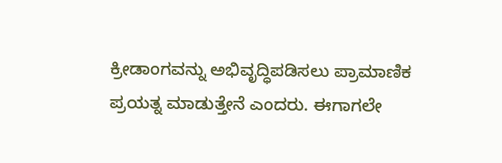ಕ್ರೀಡಾಂಗವನ್ನು ಅಭಿವೃದ್ಧಿಪಡಿಸಲು ಪ್ರಾಮಾಣಿಕ ಪ್ರಯತ್ನ ಮಾಡುತ್ತೇನೆ ಎಂದರು. ಈಗಾಗಲೇ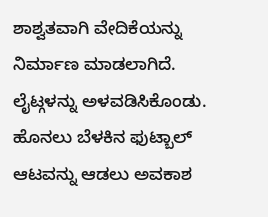ಶಾಶ್ವತವಾಗಿ ವೇದಿಕೆಯನ್ನು ನಿರ್ಮಾಣ ಮಾಡಲಾಗಿದೆ. ಲೈಟ್ಗಳನ್ನು ಅಳವಡಿಸಿಕೊಂಡು. ಹೊನಲು ಬೆಳಕಿನ ಫುಟ್ಬಾಲ್ ಆಟವನ್ನು ಆಡಲು ಅವಕಾಶ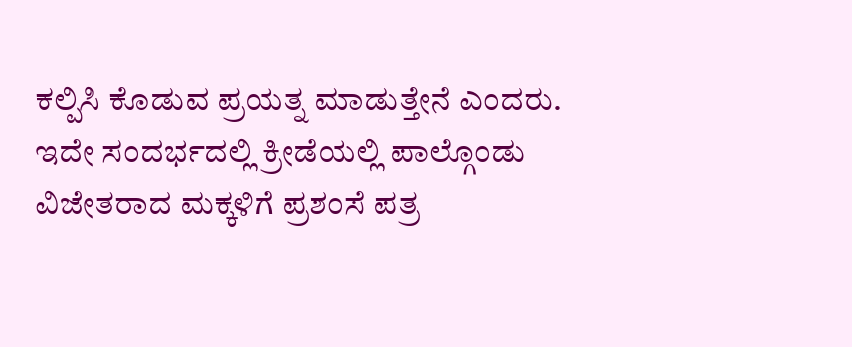ಕಲ್ಪಿಸಿ ಕೊಡುವ ಪ್ರಯತ್ನ ಮಾಡುತ್ತೇನೆ ಎಂದರು. ಇದೇ ಸಂದರ್ಭದಲ್ಲಿ ಕ್ರೀಡೆಯಲ್ಲಿ ಪಾಲ್ಗೊಂಡು ವಿಜೇತರಾದ ಮಕ್ಕಳಿಗೆ ಪ್ರಶಂಸೆ ಪತ್ರ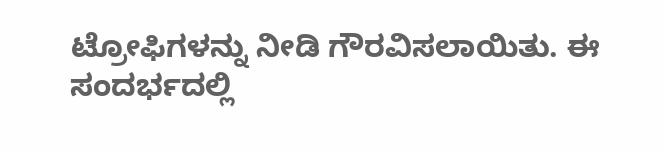ಟ್ರೋಫಿಗಳನ್ನು ನೀಡಿ ಗೌರವಿಸಲಾಯಿತು. ಈ ಸಂದರ್ಭದಲ್ಲಿ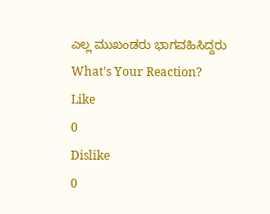ಎಲ್ಲ ಮುಖಂಡರು ಭಾಗವಹಿಸಿದ್ದರು
What's Your Reaction?
Like
0
Dislike
0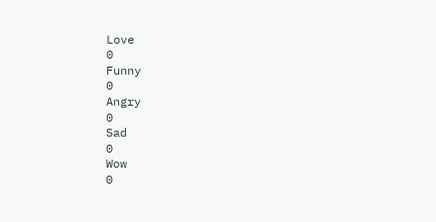Love
0
Funny
0
Angry
0
Sad
0
Wow
0